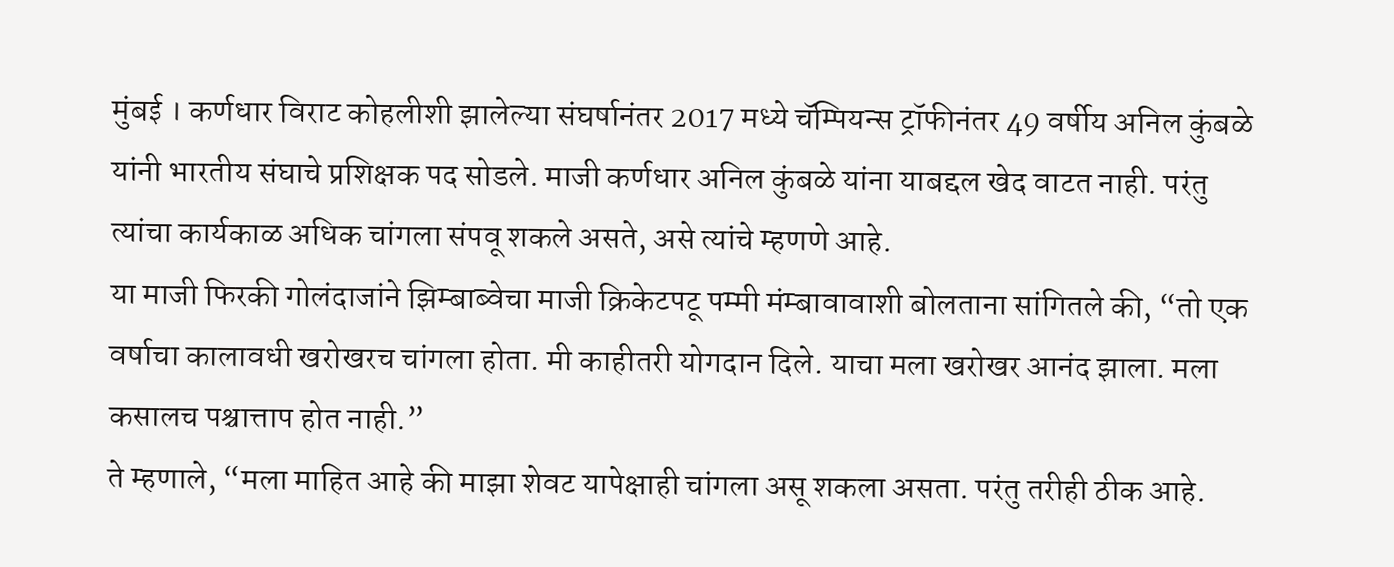मुंबई । कर्णधार विराट कोहलीशी झालेल्या संघर्षानंतर 2017 मध्ये चॅम्पियन्स ट्रॉफीनंतर 49 वर्षीय अनिल कुंबळे यांनी भारतीय संघाचे प्रशिक्षक पद सोडले. माजी कर्णधार अनिल कुंबळे यांना याबद्दल खेद वाटत नाही. परंतु त्यांचा कार्यकाळ अधिक चांगला संपवू शकले असते, असे त्यांचे म्हणणे आहे.
या माजी फिरकी गोलंदाजांने झिम्बाब्वेचा माजी क्रिकेटपटू पम्मी मंम्बावावाशी बोलताना सांगितले की, “तो एक वर्षाचा कालावधी खरोखरच चांगला होता. मी काहीतरी योगदान दिले. याचा मला खरोखर आनंद झाला. मला कसालच पश्चात्ताप होत नाही.”
ते म्हणाले, “मला माहित आहे की माझा शेवट यापेक्षाही चांगला असू शकला असता. परंतु तरीही ठीक आहे.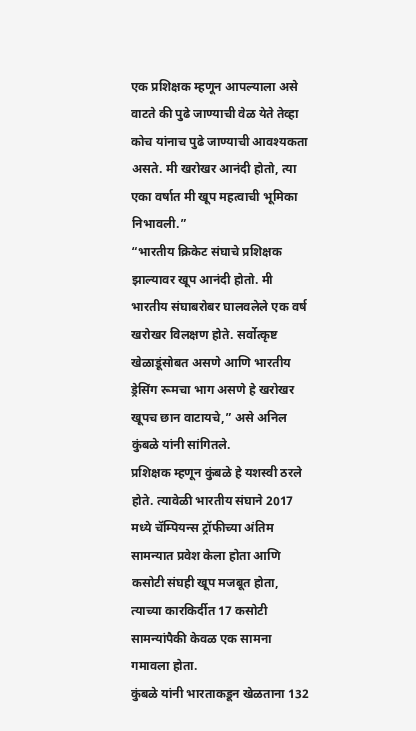एक प्रशिक्षक म्हणून आपल्याला असे वाटते की पुढे जाण्याची वेळ येते तेव्हा कोच यांनाच पुढे जाण्याची आवश्यकता असते. मी खरोखर आनंदी होतो, त्या एका वर्षात मी खूप महत्वाची भूमिका निभावली.”
“भारतीय क्रिकेट संघाचे प्रशिक्षक झाल्यावर खूप आनंदी होतो. मी भारतीय संघाबरोबर घालवलेले एक वर्ष खरोखर विलक्षण होते. सर्वोत्कृष्ट खेळाडूंसोबत असणे आणि भारतीय ड्रेसिंग रूमचा भाग असणे हे खरोखर खूपच छान वाटायचे,” असे अनिल कुंबळे यांनी सांगितले.
प्रशिक्षक म्हणून कुंबळे हे यशस्वी ठरले होते. त्यावेळी भारतीय संघाने 2017 मध्ये चॅम्पियन्स ट्रॉफीच्या अंतिम सामन्यात प्रवेश केला होता आणि कसोटी संघही खूप मजबूत होता, त्याच्या कारकिर्दीत 17 कसोटी सामन्यांपैकी केवळ एक सामना गमावला होता.
कुंबळे यांनी भारताकडून खेळताना 132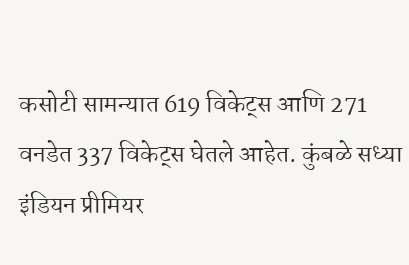कसोटी सामन्यात 619 विकेट्स आणि 271 वनडेत 337 विकेट्स घेतले आहेत. कुंबळे सध्या इंडियन प्रीमियर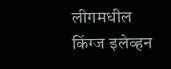लीगमधील किंग्ज इलेव्हन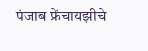पंजाब फ्रेंचायझीचे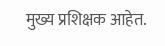मुख्य प्रशिक्षक आहेत.